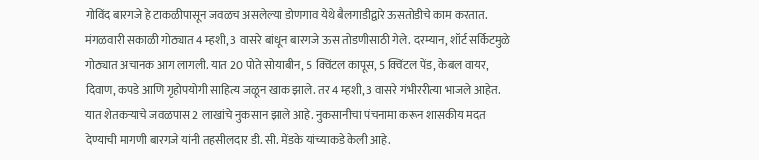गोविंद बारगजे हे टाकळीपासून जवळच असलेल्या डोणगाव येथे बैलगाडीद्वारे ऊसतोडीचे काम करतात. मंगळवारी सकाळी गोठ्यात 4 म्हशी, 3 वासरे बांधून बारगजे ऊस तोडणीसाठी गेले. दरम्यान, शॉर्ट सर्किटमुळे गोठ्यात अचानक आग लागली. यात 20 पोते सोयाबीन, 5 क्विंटल कापूस, 5 क्विंटल पेंड, केबल वायर, दिवाण, कपडे आणि गृहोपयोगी साहित्य जळून खाक झाले. तर 4 म्हशी, 3 वासरे गंभीररीत्या भाजले आहेत. यात शेतकऱ्याचे जवळपास 2 लाखांचे नुकसान झाले आहे. नुकसानीचा पंचनामा करून शासकीय मदत देण्याची मागणी बारगजे यांनी तहसीलदार डी. सी. मेंडके यांच्याकडे केली आहे.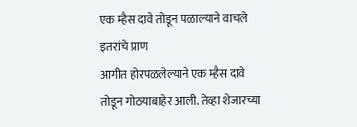एक म्हैस दावे तोडून पळाल्याने वाचले इतरांचे प्राण
आगीत होरपळलेल्याने एक म्हैस दावे तोडून गोठयाबाहेर आली. तेव्हा शेजारच्या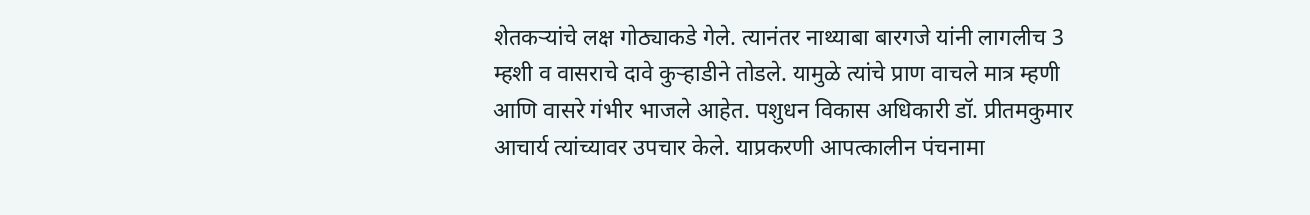शेतकऱ्यांचे लक्ष गोठ्याकडे गेले. त्यानंतर नाथ्याबा बारगजे यांनी लागलीच 3 म्हशी व वासराचे दावे कुऱ्हाडीने तोडले. यामुळे त्यांचे प्राण वाचले मात्र म्हणी आणि वासरे गंभीर भाजले आहेत. पशुधन विकास अधिकारी डॉ. प्रीतमकुमार आचार्य त्यांच्यावर उपचार केले. याप्रकरणी आपत्कालीन पंचनामा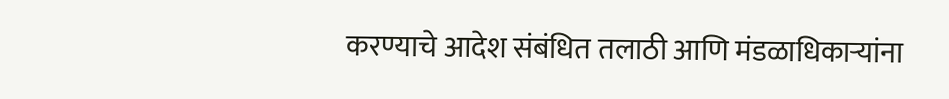करण्याचे आदेश संबंधित तलाठी आणि मंडळाधिकाऱ्यांना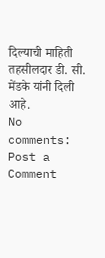दिल्याची माहिती तहसीलदार डी. सी. मेंडके यांनी दिली आहे.
No comments:
Post a Comment